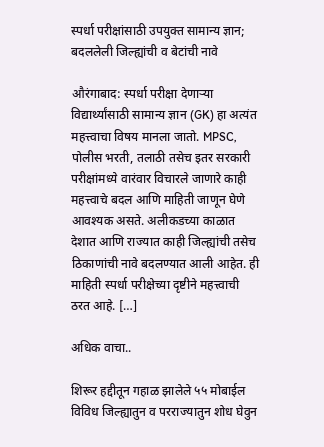स्पर्धा परीक्षांसाठी उपयुक्त सामान्य ज्ञान; बदललेली जिल्ह्यांची व बेटांची नावे

औरंगाबाद: स्पर्धा परीक्षा देणाऱ्या विद्यार्थ्यांसाठी सामान्य ज्ञान (GK) हा अत्यंत महत्त्वाचा विषय मानला जातो. MPSC, पोलीस भरती, तलाठी तसेच इतर सरकारी परीक्षांमध्ये वारंवार विचारले जाणारे काही महत्त्वाचे बदल आणि माहिती जाणून घेणे आवश्यक असते. अलीकडच्या काळात देशात आणि राज्यात काही जिल्ह्यांची तसेच ठिकाणांची नावे बदलण्यात आली आहेत. ही माहिती स्पर्धा परीक्षेच्या दृष्टीने महत्त्वाची ठरत आहे. […]

अधिक वाचा..

शिरूर हद्दीतून गहाळ झालेले ५५ मोबाईल विविध जिल्ह्यातुन व परराज्यातुन शोध घेवुन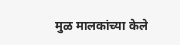मुळ मालकांच्या केले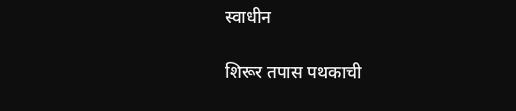स्वाधीन

शिरूर तपास पथकाची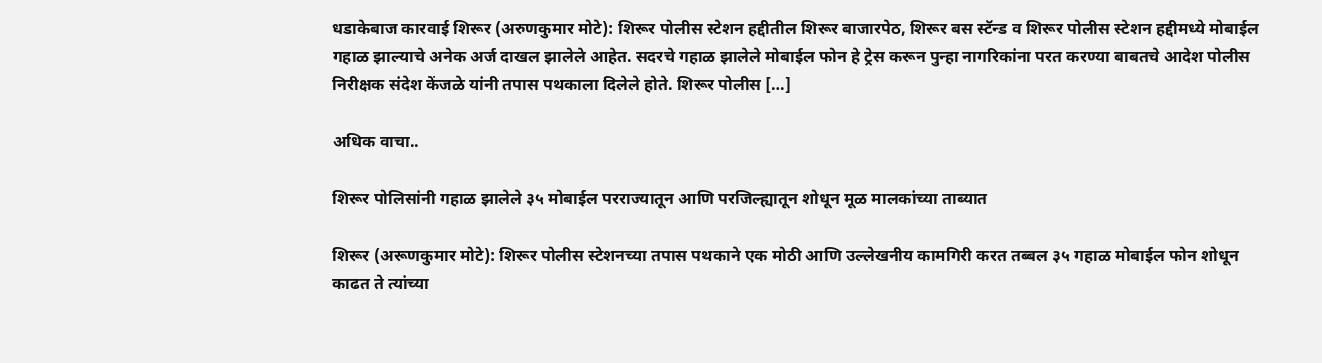धडाकेबाज कारवाई शिरूर (अरुणकुमार मोटे): शिरूर पोलीस स्टेशन हद्दीतील शिरूर बाजारपेठ, शिरूर बस स्टॅन्ड व शिरूर पोलीस स्टेशन हद्दीमध्ये मोबाईल गहाळ झाल्याचे अनेक अर्ज दाखल झालेले आहेत. सदरचे गहाळ झालेले मोबाईल फोन हे ट्रेस करून पुन्हा नागरिकांना परत करण्या बाबतचे आदेश पोलीस निरीक्षक संदेश केंजळे यांनी तपास पथकाला दिलेले होते. शिरूर पोलीस […]

अधिक वाचा..

शिरूर पोलिसांनी गहाळ झालेले ३५ मोबाईल परराज्यातून आणि परजिल्ह्यातून शोधून मूळ मालकांच्या ताब्यात

शिरूर (अरूणकुमार मोटे): शिरूर पोलीस स्टेशनच्या तपास पथकाने एक मोठी आणि उल्लेखनीय कामगिरी करत तब्बल ३५ गहाळ मोबाईल फोन शोधून काढत ते त्यांच्या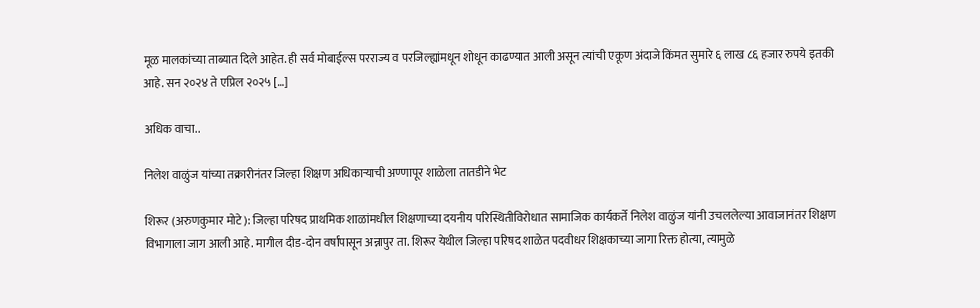मूळ मालकांच्या ताब्यात दिले आहेत. ही सर्व मोबाईल्स परराज्य व परजिल्ह्यांमधून शोधून काढण्यात आली असून त्यांची एकूण अंदाजे किंमत सुमारे ६ लाख ८६ हजार रुपये इतकी आहे. सन २०२४ ते एप्रिल २०२५ […]

अधिक वाचा..

निलेश वाळुंज यांच्या तक्रारीनंतर जिल्हा शिक्षण अधिकाऱ्याची अण्णापूर शाळेला तातडीने भेट

शिरूर (अरुणकुमार मोटे): जिल्हा परिषद प्राथमिक शाळांमधील शिक्षणाच्या दयनीय परिस्थितीविरोधात सामाजिक कार्यकर्ते निलेश वाळुंज यांनी उचललेल्या आवाजानंतर शिक्षण विभागाला जाग आली आहे. मागील दीड-दोन वर्षांपासून अन्नापुर ता. शिरूर येथील जिल्हा परिषद शाळेत पदवीधर शिक्षकाच्या जागा रिक्त होत्या, त्यामुळे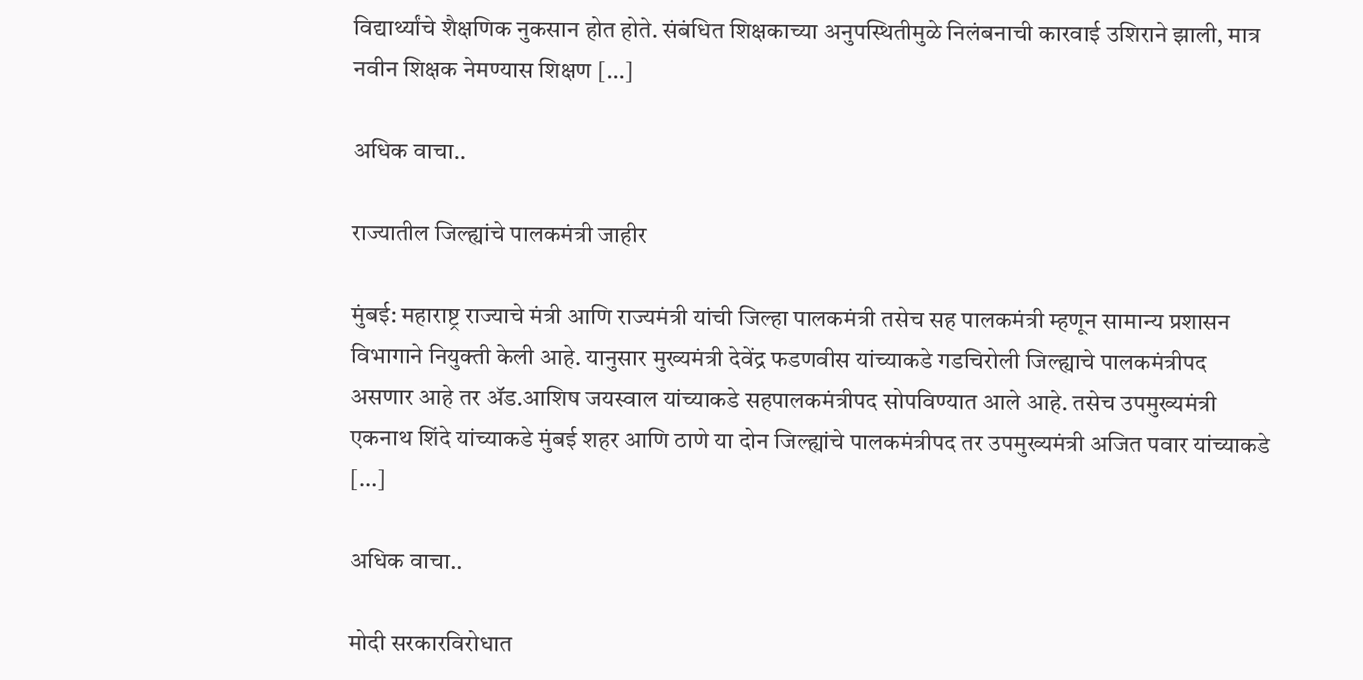विद्यार्थ्यांचे शैक्षणिक नुकसान होत होते. संबंधित शिक्षकाच्या अनुपस्थितीमुळे निलंबनाची कारवाई उशिराने झाली, मात्र नवीन शिक्षक नेमण्यास शिक्षण […]

अधिक वाचा..

राज्यातील जिल्ह्यांचे पालकमंत्री जाहीर

मुंबई: महाराष्ट्र राज्याचे मंत्री आणि राज्यमंत्री यांची जिल्हा पालकमंत्री तसेच सह पालकमंत्री म्हणून सामान्य प्रशासन विभागाने नियुक्ती केली आहे. यानुसार मुख्यमंत्री देवेंद्र फडणवीस यांच्याकडे गडचिरोली जिल्ह्याचे पालकमंत्रीपद असणार आहे तर ॲड.आशिष जयस्वाल यांच्याकडे सहपालकमंत्रीपद सोपविण्यात आले आहे. तसेच उपमुख्यमंत्री एकनाथ शिंदे यांच्याकडे मुंबई शहर आणि ठाणे या दोन जिल्ह्यांचे पालकमंत्रीपद तर उपमुख्यमंत्री अजित पवार यांच्याकडे […]

अधिक वाचा..

मोदी सरकारविरोधात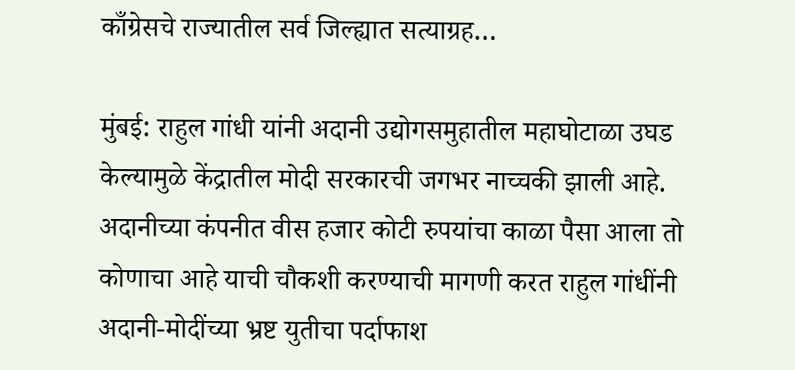काँग्रेसचे राज्यातील सर्व जिल्ह्यात सत्याग्रह…

मुंबई: राहुल गांधी यांनी अदानी उद्योगसमुहातील महाघोटाळा उघड केल्यामुळे केंद्रातील मोदी सरकारची जगभर नाच्चकी झाली आहे. अदानीच्या कंपनीत वीस हजार कोटी रुपयांचा काळा पैसा आला तो कोणाचा आहे याची चौकशी करण्याची मागणी करत राहुल गांधींनी अदानी-मोदींच्या भ्रष्ट युतीचा पर्दाफाश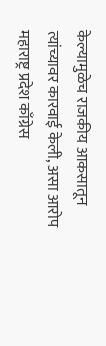केल्यामुळेच राजकीय आकसातून त्यांच्यावर कारवाई केली, असा आरोप महाराष्ट्र प्रदेश काँग्रेस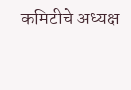कमिटीचे अध्यक्ष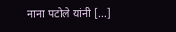नाना पटोले यांनी […]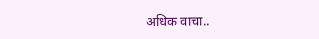अधिक वाचा..